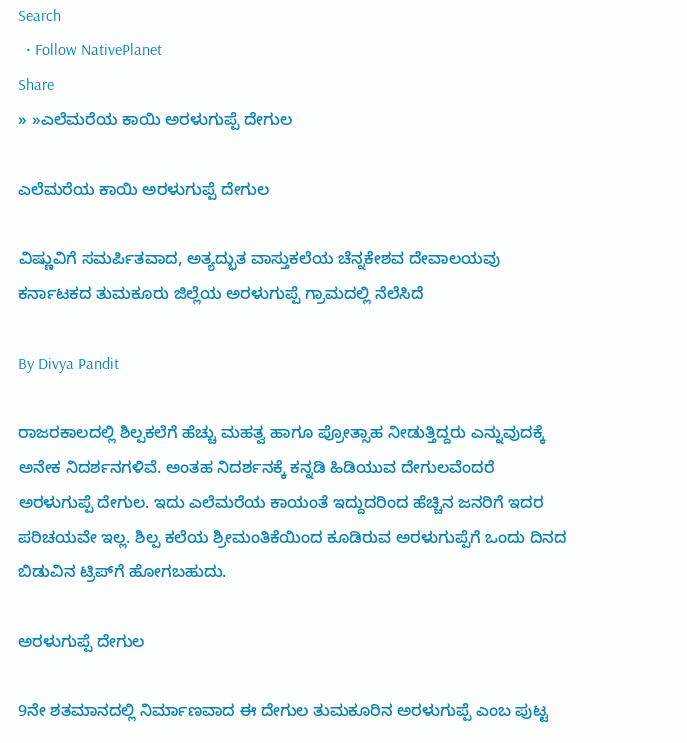Search
  • Follow NativePlanet
Share
» »ಎಲೆಮರೆಯ ಕಾಯಿ ಅರಳುಗುಪ್ಪೆ ದೇಗುಲ

ಎಲೆಮರೆಯ ಕಾಯಿ ಅರಳುಗುಪ್ಪೆ ದೇಗುಲ

ವಿಷ್ಣುವಿಗೆ ಸಮರ್ಪಿತವಾದ, ಅತ್ಯದ್ಭುತ ವಾಸ್ತುಕಲೆಯ ಚೆನ್ನಕೇಶವ ದೇವಾಲಯವು ಕರ್ನಾಟಕದ ತುಮಕೂರು ಜಿಲ್ಲೆಯ ಅರಳುಗುಪ್ಪೆ ಗ್ರಾಮದಲ್ಲಿ ನೆಲೆಸಿದೆ

By Divya Pandit

ರಾಜರಕಾಲದಲ್ಲಿ ಶಿಲ್ಪಕಲೆಗೆ ಹೆಚ್ಚು ಮಹತ್ವ ಹಾಗೂ ಪ್ರೋತ್ಸಾಹ ನೀಡುತ್ತಿದ್ದರು ಎನ್ನುವುದಕ್ಕೆ ಅನೇಕ ನಿದರ್ಶನಗಳಿವೆ. ಅಂತಹ ನಿದರ್ಶನಕ್ಕೆ ಕನ್ನಡಿ ಹಿಡಿಯುವ ದೇಗುಲವೆಂದರೆ ಅರಳುಗುಪ್ಪೆ ದೇಗುಲ. ಇದು ಎಲೆಮರೆಯ ಕಾಯಂತೆ ಇದ್ದುದರಿಂದ ಹೆಚ್ಚಿನ ಜನರಿಗೆ ಇದರ ಪರಿಚಯವೇ ಇಲ್ಲ. ಶಿಲ್ಪ ಕಲೆಯ ಶ್ರೀಮಂತಿಕೆಯಿಂದ ಕೂಡಿರುವ ಅರಳುಗುಪ್ಪೆಗೆ ಒಂದು ದಿನದ ಬಿಡುವಿನ ಟ್ರಿಪ್‍ಗೆ ಹೋಗಬಹುದು.

ಅರಳುಗುಪ್ಪೆ ದೇಗುಲ

9ನೇ ಶತಮಾನದಲ್ಲಿ ನಿರ್ಮಾಣವಾದ ಈ ದೇಗುಲ ತುಮಕೂರಿನ ಅರಳುಗುಪ್ಪೆ ಎಂಬ ಪುಟ್ಟ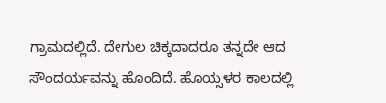ಗ್ರಾಮದಲ್ಲಿದೆ. ದೇಗುಲ ಚಿಕ್ಕದಾದರೂ ತನ್ನದೇ ಆದ ಸೌಂದರ್ಯವನ್ನು ಹೊಂದಿದೆ. ಹೊಯ್ಸಳರ ಕಾಲದಲ್ಲಿ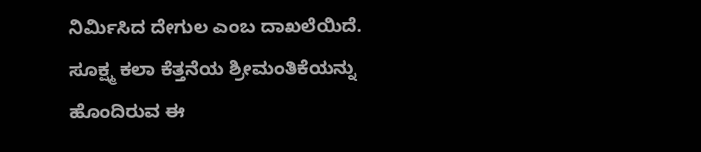ನಿರ್ಮಿಸಿದ ದೇಗುಲ ಎಂಬ ದಾಖಲೆಯಿದೆ. ಸೂಕ್ಷ್ಮ ಕಲಾ ಕೆತ್ತನೆಯ ಶ್ರೀಮಂತಿಕೆಯನ್ನು ಹೊಂದಿರುವ ಈ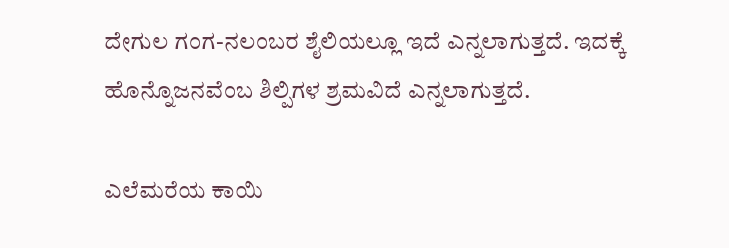ದೇಗುಲ ಗಂಗ-ನಲಂಬರ ಶೈಲಿಯಲ್ಲೂ ಇದೆ ಎನ್ನಲಾಗುತ್ತದೆ. ಇದಕ್ಕೆ ಹೊನ್ನೊಜನವೆಂಬ ಶಿಲ್ಪಿಗಳ ಶ್ರಮವಿದೆ ಎನ್ನಲಾಗುತ್ತದೆ.

ಎಲೆಮರೆಯ ಕಾಯಿ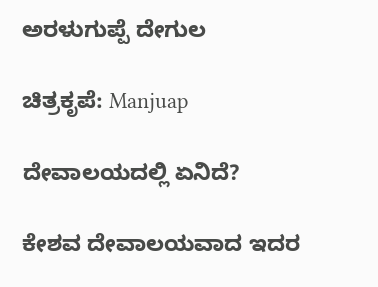ಅರಳುಗುಪ್ಪೆ ದೇಗುಲ

ಚಿತ್ರಕೃಪೆ: Manjuap

ದೇವಾಲಯದಲ್ಲಿ ಏನಿದೆ?

ಕೇಶವ ದೇವಾಲಯವಾದ ಇದರ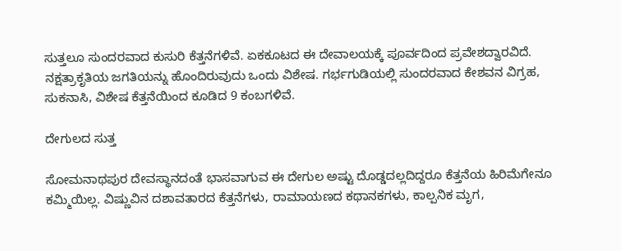ಸುತ್ತಲೂ ಸುಂದರವಾದ ಕುಸುರಿ ಕೆತ್ತನೆಗಳಿವೆ. ಏಕಕೂಟದ ಈ ದೇವಾಲಯಕ್ಕೆ ಪೂರ್ವದಿಂದ ಪ್ರವೇಶದ್ವಾರವಿದೆ. ನಕ್ಷತ್ರಾಕೃತಿಯ ಜಗತಿಯನ್ನು ಹೊಂದಿರುವುದು ಒಂದು ವಿಶೇಷ. ಗರ್ಭಗುಡಿಯಲ್ಲಿ ಸುಂದರವಾದ ಕೇಶವನ ವಿಗ್ರಹ, ಸುಕನಾಸಿ, ವಿಶೇಷ ಕೆತ್ತನೆಯಿಂದ ಕೂಡಿದ 9 ಕಂಬಗಳಿವೆ.

ದೇಗುಲದ ಸುತ್ತ

ಸೋಮನಾಥಪುರ ದೇವಸ್ಥಾನದಂತೆ ಭಾಸವಾಗುವ ಈ ದೇಗುಲ ಅಷ್ಟು ದೊಡ್ಡದಲ್ಲದಿದ್ದರೂ ಕೆತ್ತನೆಯ ಹಿರಿಮೆಗೇನೂ ಕಮ್ಮಿಯಿಲ್ಲ. ವಿಷ್ಣುವಿನ ದಶಾವತಾರದ ಕೆತ್ತನೆಗಳು, ರಾಮಾಯಣದ ಕಥಾನಕಗಳು, ಕಾಲ್ಪನಿಕ ಮೃಗ,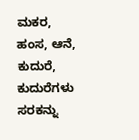ಮಕರ, ಹಂಸ, ಆನೆ, ಕುದುರೆ, ಕುದುರೆಗಳು ಸರಕನ್ನು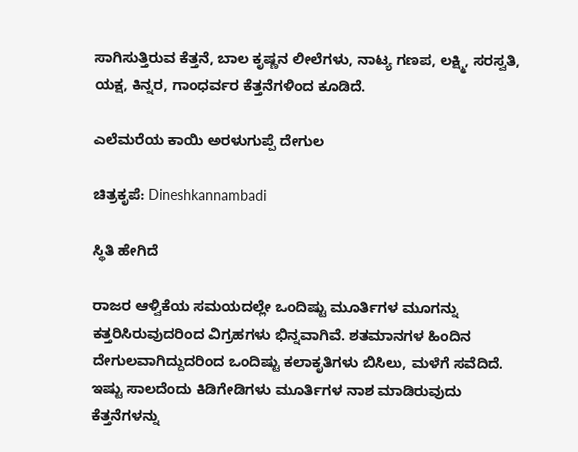ಸಾಗಿಸುತ್ತಿರುವ ಕೆತ್ತನೆ, ಬಾಲ ಕೃಷ್ಣನ ಲೀಲೆಗಳು, ನಾಟ್ಯ ಗಣಪ, ಲಕ್ಷ್ಮಿ, ಸರಸ್ವತಿ, ಯಕ್ಷ, ಕಿನ್ನರ, ಗಾಂಧರ್ವರ ಕೆತ್ತನೆಗಳಿಂದ ಕೂಡಿದೆ.

ಎಲೆಮರೆಯ ಕಾಯಿ ಅರಳುಗುಪ್ಪೆ ದೇಗುಲ

ಚಿತ್ರಕೃಪೆ: Dineshkannambadi

ಸ್ಥಿತಿ ಹೇಗಿದೆ

ರಾಜರ ಆಳ್ವಿಕೆಯ ಸಮಯದಲ್ಲೇ ಒಂದಿಷ್ಟು ಮೂರ್ತಿಗಳ ಮೂಗನ್ನು ಕತ್ತರಿಸಿರುವುದರಿಂದ ವಿಗ್ರಹಗಳು ಭಿನ್ನವಾಗಿವೆ. ಶತಮಾನಗಳ ಹಿಂದಿನ ದೇಗುಲವಾಗಿದ್ದುದರಿಂದ ಒಂದಿಷ್ಟು ಕಲಾಕೃತಿಗಳು ಬಿಸಿಲು, ಮಳೆಗೆ ಸವೆದಿದೆ. ಇಷ್ಟು ಸಾಲದೆಂದು ಕಿಡಿಗೇಡಿಗಳು ಮೂರ್ತಿಗಳ ನಾಶ ಮಾಡಿರುವುದು ಕೆತ್ತನೆಗಳನ್ನು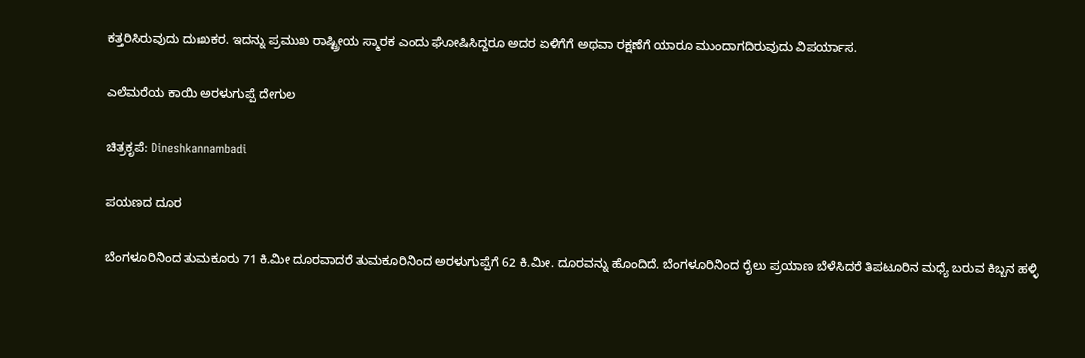ಕತ್ತರಿಸಿರುವುದು ದುಃಖಕರ. ಇದನ್ನು ಪ್ರಮುಖ ರಾಷ್ಟ್ರೀಯ ಸ್ಮಾರಕ ಎಂದು ಘೋಷಿಸಿದ್ದರೂ ಅದರ ಏಳಿಗೆಗೆ ಅಥವಾ ರಕ್ಷಣೆಗೆ ಯಾರೂ ಮುಂದಾಗದಿರುವುದು ವಿಪರ್ಯಾಸ.

ಎಲೆಮರೆಯ ಕಾಯಿ ಅರಳುಗುಪ್ಪೆ ದೇಗುಲ

ಚಿತ್ರಕೃಪೆ: Dineshkannambadi

ಪಯಣದ ದೂರ

ಬೆಂಗಳೂರಿನಿಂದ ತುಮಕೂರು 71 ಕಿ.ಮೀ ದೂರವಾದರೆ ತುಮಕೂರಿನಿಂದ ಅರಳುಗುಪ್ಪೆಗೆ 62 ಕಿ.ಮೀ. ದೂರವನ್ನು ಹೊಂದಿದೆ. ಬೆಂಗಳೂರಿನಿಂದ ರೈಲು ಪ್ರಯಾಣ ಬೆಳೆಸಿದರೆ ತಿಪಟೂರಿನ ಮಧ್ಯೆ ಬರುವ ಕಿಬ್ಬನ ಹಳ್ಳಿ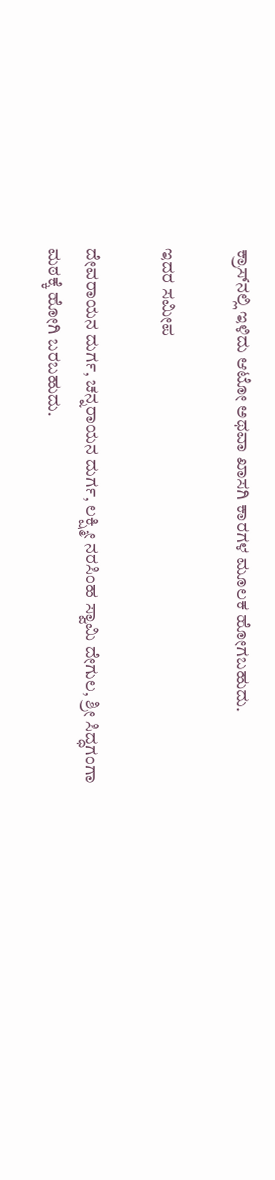ಕ್ರಾಸ್‍ನಲ್ಲಿ ಇಳಿದು ಆಟೋ ಅಥವಾ ಖಾಸಗಿ ಕಾರಗಳ ಮೂಲಕ ಹೋಗಬಹುದು.

ಇದರ ಸಮೀಪ

ದೇವರಾಯನ ದುರ್ಗ, ಚನ್ನರಾಯನ ದುರ್ಗ, ಲಕ್ಷ್ಮೀ ನರಸಿಂಹ ಸ್ವಾಮಿ ದೇಗುಲ, ಶ್ರೀ ಸಿದ್ಧಗಂಗಾ ಮಠಕ್ಕೆ ಹೋಗಿ ಬರಬಹುದು.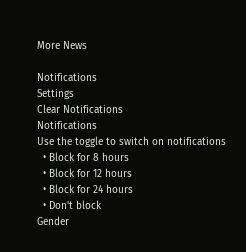More News

Notifications
Settings
Clear Notifications
Notifications
Use the toggle to switch on notifications
  • Block for 8 hours
  • Block for 12 hours
  • Block for 24 hours
  • Don't block
Gender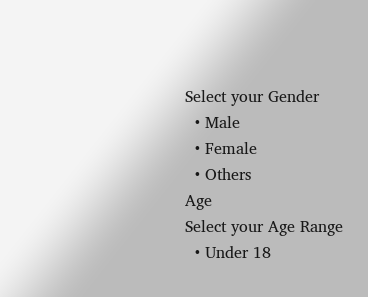Select your Gender
  • Male
  • Female
  • Others
Age
Select your Age Range
  • Under 18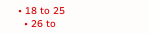• 18 to 25
  • 26 to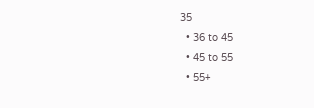35
  • 36 to 45
  • 45 to 55
  • 55+